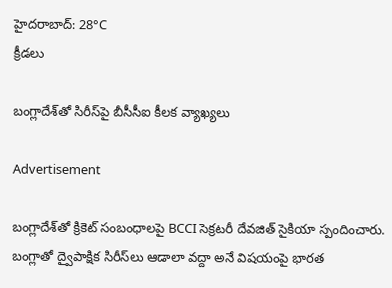హైదరాబాద్: 28°C
క్రీడలు

బంగ్లాదేశ్‌తో సిరీస్‌పై బీసీసీఐ కీలక వ్యాఖ్యలు

Advertisement

బంగ్లాదేశ్‌తో క్రికెట్ సంబంధాలపై BCCI సెక్రటరీ దేవజిత్ సైకియా స్పందించారు. బంగ్లాతో ద్వైపాక్షిక సిరీస్‌లు ఆడాలా వద్దా అనే విషయంపై భారత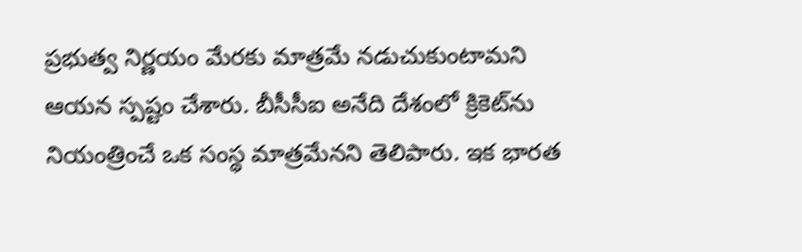ప్రభుత్వ నిర్ణయం మేరకు మాత్రమే నడుచుకుంటామని ఆయన స్పష్టం చేశారు. బీసీసీఐ అనేది దేశంలో క్రికెట్‌ను నియంత్రించే ఒక సంస్థ మాత్రమేనని తెలిపారు. ఇక భారత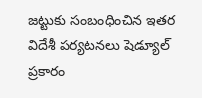జట్టుకు సంబంధించిన ఇతర విదేశీ పర్యటనలు షెడ్యూల్ ప్రకారం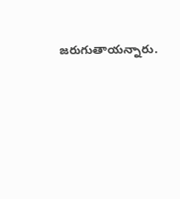జరుగుతాయన్నారు.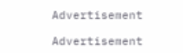Advertisement

Advertisement